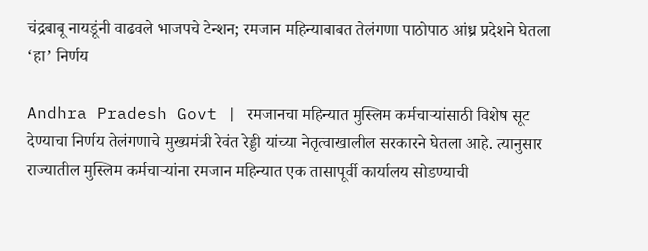चंद्रबाबू नायडूंनी वाढवले भाजपचे टेन्शन; रमजान महिन्याबाबत तेलंगणा पाठोपाठ आंध्र प्रदेशने घेतला ‘हा’ निर्णय

Andhra Pradesh Govt | रमजानचा महिन्यात मुस्लिम कर्मचाऱ्यांसाठी विशेष सूट देण्याचा निर्णय तेलंगणाचे मुख्यमंत्री रेवंत रेड्डी यांच्या नेतृत्वाखालील सरकारने घेतला आहे. त्यानुसार राज्यातील मुस्लिम कर्मचाऱ्यांना रमजान महिन्यात एक तासापूर्वी कार्यालय सोडण्याची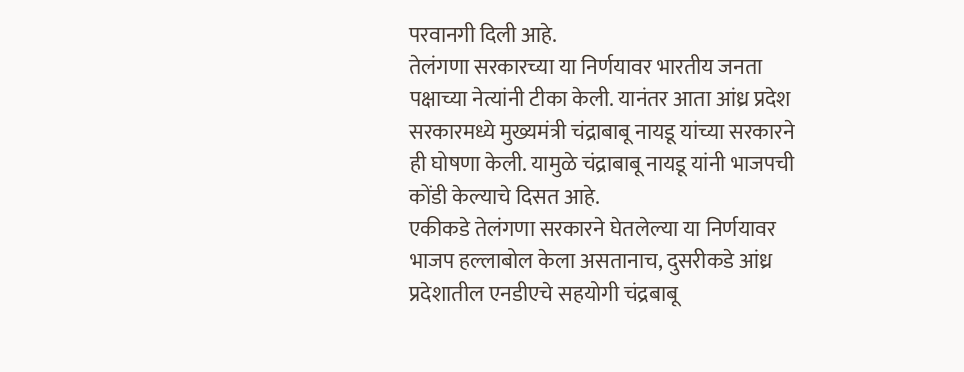परवानगी दिली आहे.
तेलंगणा सरकारच्या या निर्णयावर भारतीय जनता पक्षाच्या नेत्यांनी टीका केली. यानंतर आता आंध्र प्रदेश सरकारमध्ये मुख्यमंत्री चंद्राबाबू नायडू यांच्या सरकारने ही घोषणा केली. यामुळे चंद्राबाबू नायडू यांनी भाजपची कोंडी केल्याचे दिसत आहे.
एकीकडे तेलंगणा सरकारने घेतलेल्या या निर्णयावर भाजप हल्लाबोल केला असतानाच, दुसरीकडे आंध्र प्रदेशातील एनडीएचे सहयोगी चंद्रबाबू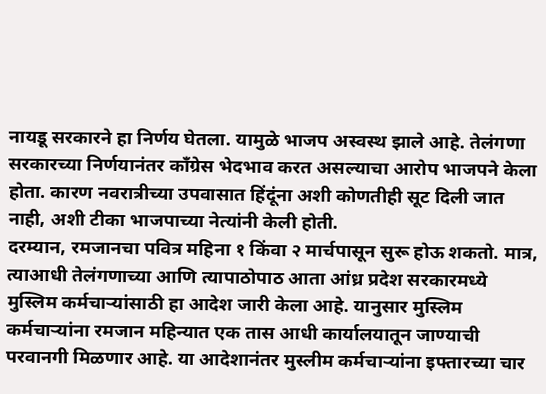नायडू सरकारने हा निर्णय घेतला. यामुळे भाजप अस्वस्थ झाले आहे. तेलंगणा सरकारच्या निर्णयानंतर काँग्रेस भेदभाव करत असल्याचा आरोप भाजपने केला होता. कारण नवरात्रीच्या उपवासात हिंदूंना अशी कोणतीही सूट दिली जात नाही, अशी टीका भाजपाच्या नेत्यांनी केली होती.
दरम्यान, रमजानचा पवित्र महिना १ किंवा २ मार्चपासून सुरू होऊ शकतो. मात्र, त्याआधी तेलंगणाच्या आणि त्यापाठोपाठ आता आंध्र प्रदेश सरकारमध्ये मुस्लिम कर्मचाऱ्यांसाठी हा आदेश जारी केला आहे. यानुसार मुस्लिम कर्मचाऱ्यांना रमजान महिन्यात एक तास आधी कार्यालयातून जाण्याची परवानगी मिळणार आहे. या आदेशानंतर मुस्लीम कर्मचाऱ्यांना इफ्तारच्या चार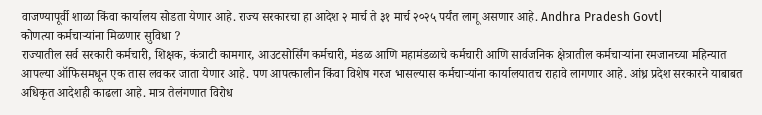वाजण्यापूर्वी शाळा किंवा कार्यालय सोडता येणार आहे. राज्य सरकारचा हा आदेश २ मार्च ते ३१ मार्च २०२५ पर्यंत लागू असणार आहे. Andhra Pradesh Govt|
कोणत्या कर्मचाऱ्यांना मिळणार सुविधा ?
राज्यातील सर्व सरकारी कर्मचारी, शिक्षक, कंत्राटी कामगार, आउटसोर्सिंग कर्मचारी, मंडळ आणि महामंडळाचे कर्मचारी आणि सार्वजनिक क्षेत्रातील कर्मचाऱ्यांना रमजानच्या महिन्यात आपल्या ऑफिसमधून एक तास लवकर जाता येणार आहे. पण आपत्कालीन किंवा विशेष गरज भासल्यास कर्मचाऱ्यांना कार्यालयातच राहावे लागणार आहे. आंध्र प्रदेश सरकारने याबाबत अधिकृत आदेशही काढला आहे. मात्र तेलंगणात विरोध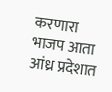करणारा भाजप आता आंध्र प्रदेशात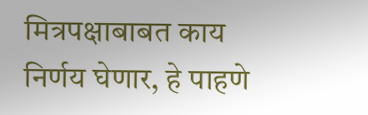मित्रपक्षाबाबत काय निर्णय घेणार, हे पाहणे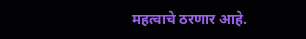महत्वाचे ठरणार आहे.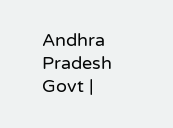Andhra Pradesh Govt |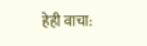हेही वाचा: